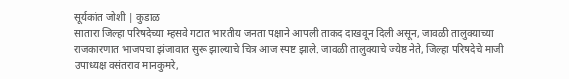सूर्यकांत जोशी | कुडाळ
सातारा जिल्हा परिषदेच्या म्हसवे गटात भारतीय जनता पक्षाने आपली ताकद दाखवून दिली असून, जावळी तालुक्याच्या राजकारणात भाजपचा झंजावात सुरू झाल्याचे चित्र आज स्पष्ट झाले. जावळी तालुक्याचे ज्येष्ठ नेते, जिल्हा परिषदेचे माजी उपाध्यक्ष वसंतराव मानकुमरे,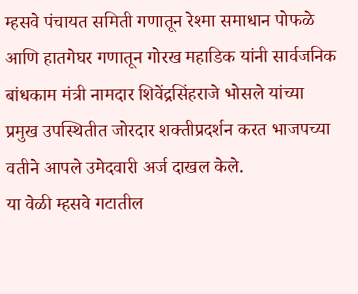म्हसवे पंचायत समिती गणातून रेश्मा समाधान पोफळे आणि हातगेघर गणातून गोरख महाडिक यांनी सार्वजनिक बांधकाम मंत्री नामदार शिवेंद्रसिंहराजे भोसले यांच्या प्रमुख उपस्थितीत जोरदार शक्तीप्रदर्शन करत भाजपच्या वतीने आपले उमेदवारी अर्ज दाखल केले.
या वेळी म्हसवे गटातील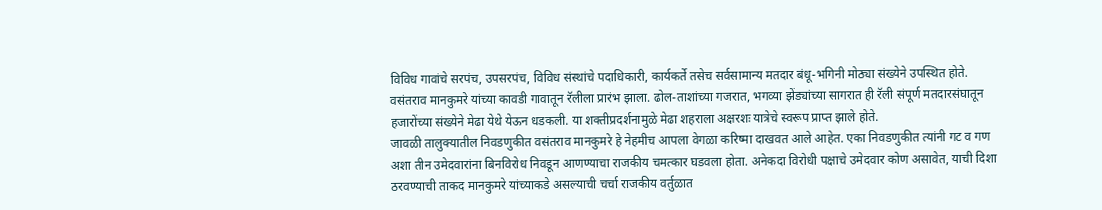विविध गावांचे सरपंच, उपसरपंच, विविध संस्थांचे पदाधिकारी, कार्यकर्ते तसेच सर्वसामान्य मतदार बंधू-भगिनी मोठ्या संख्येने उपस्थित होते. वसंतराव मानकुमरे यांच्या कावडी गावातून रॅलीला प्रारंभ झाला. ढोल-ताशांच्या गजरात, भगव्या झेंड्यांच्या सागरात ही रॅली संपूर्ण मतदारसंघातून हजारोंच्या संख्येने मेढा येथे येऊन धडकली. या शक्तीप्रदर्शनामुळे मेढा शहराला अक्षरशः यात्रेचे स्वरूप प्राप्त झाले होते.
जावळी तालुक्यातील निवडणुकीत वसंतराव मानकुमरे हे नेहमीच आपला वेगळा करिष्मा दाखवत आले आहेत. एका निवडणुकीत त्यांनी गट व गण अशा तीन उमेदवारांना बिनविरोध निवडून आणण्याचा राजकीय चमत्कार घडवला होता. अनेकदा विरोधी पक्षाचे उमेदवार कोण असावेत, याची दिशा ठरवण्याची ताकद मानकुमरे यांच्याकडे असल्याची चर्चा राजकीय वर्तुळात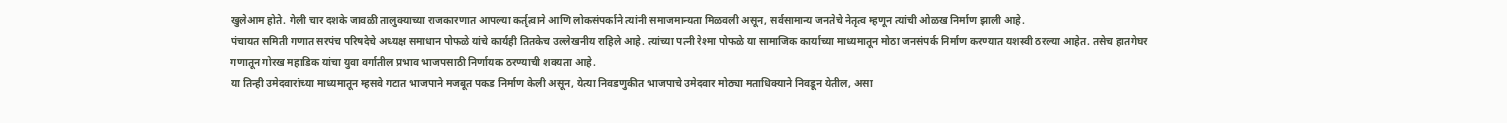खुलेआम होते. गेली चार दशके जावळी तालुक्याच्या राजकारणात आपल्या कर्तृत्वाने आणि लोकसंपर्काने त्यांनी समाजमान्यता मिळवली असून, सर्वसामान्य जनतेचे नेतृत्व म्हणून त्यांची ओळख निर्माण झाली आहे.
पंचायत समिती गणात सरपंच परिषदेचे अध्यक्ष समाधान पोफळे यांचे कार्यही तितकेच उल्लेखनीय राहिले आहे. त्यांच्या पत्नी रेश्मा पोफळे या सामाजिक कार्याच्या माध्यमातून मोठा जनसंपर्क निर्माण करण्यात यशस्वी ठरल्या आहेत. तसेच हातगेघर गणातून गोरख महाडिक यांचा युवा वर्गातील प्रभाव भाजपसाठी निर्णायक ठरण्याची शक्यता आहे.
या तिन्ही उमेदवारांच्या माध्यमातून म्हसवे गटात भाजपाने मजबूत पकड निर्माण केली असून, येत्या निवडणुकीत भाजपाचे उमेदवार मोठ्या मताधिक्याने निवडून येतील, असा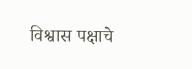विश्वास पक्षाचे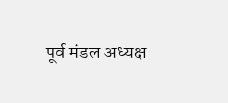पूर्व मंडल अध्यक्ष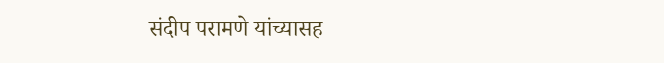संदीप परामणे यांच्यासह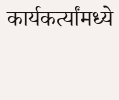कार्यकर्त्यांमध्ये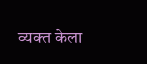व्यक्त केला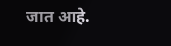जात आहे.